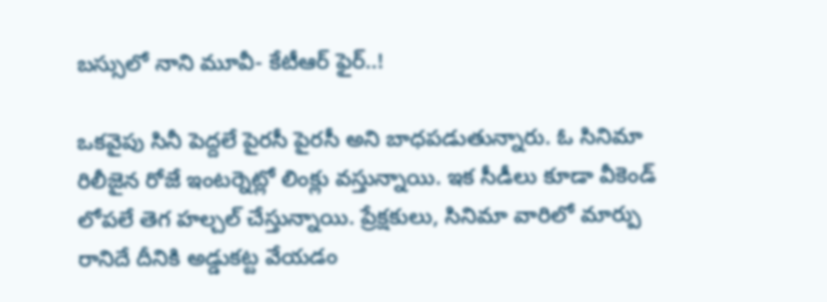బస్సులో నాని మూవీ- కేటీఆర్ ఫైర్..!

ఒకవైపు సినీ పెద్దలే పైరసీ పైరసీ అని బాధపడుతున్నారు. ఓ సినిమా రిలీజైన రోజే ఇంటర్నెట్లో లింక్లు వస్తున్నాయి. ఇక సీడీలు కూడా వీకెండ్ లోపలే తెగ హల్చల్ చేస్తున్నాయి. ప్రేక్షకులు, సినిమా వారిలో మార్పు రానిదే దీనికి అడ్డుకట్ట వేయడం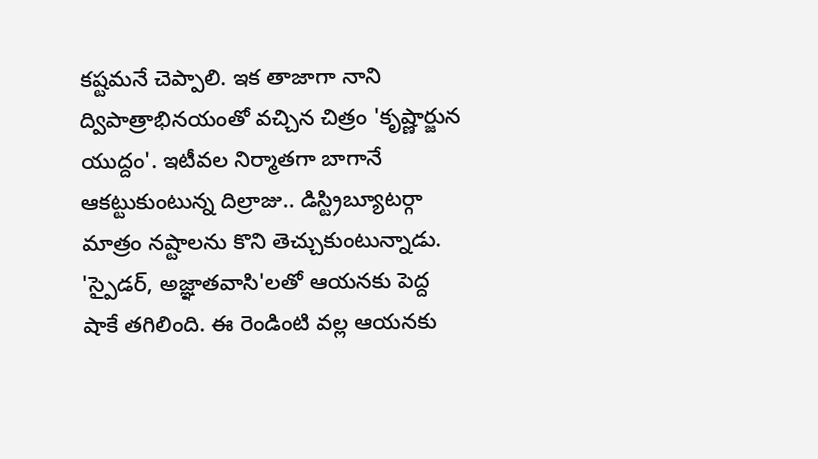కష్టమనే చెప్పాలి. ఇక తాజాగా నాని ద్విపాత్రాభినయంతో వచ్చిన చిత్రం 'కృష్ణార్జున యుద్దం'. ఇటీవల నిర్మాతగా బాగానే ఆకట్టుకుంటున్న దిల్రాజు.. డిస్ట్రిబ్యూటర్గా మాత్రం నష్టాలను కొని తెచ్చుకుంటున్నాడు. 'స్పైడర్, అజ్ఞాతవాసి'లతో ఆయనకు పెద్ద షాకే తగిలింది. ఈ రెండింటి వల్ల ఆయనకు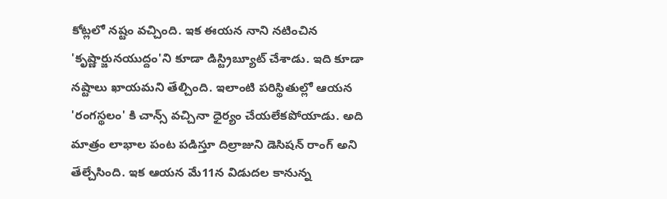కోట్లలో నష్టం వచ్చింది. ఇక ఈయన నాని నటించిన 'కృష్ణార్జునయుద్దం'ని కూడా డిస్ట్రిబ్యూట్ చేశాడు. ఇది కూడా నష్టాలు ఖాయమని తేల్చింది. ఇలాంటి పరిస్థితుల్లో ఆయన 'రంగస్థలం' కి చాన్స్ వచ్చినా ధైర్యం చేయలేకపోయాడు. అది మాత్రం లాభాల పంట పడిస్తూ దిల్రాజుని డెసిషన్ రాంగ్ అని తేల్చేసింది. ఇక ఆయన మే11న విడుదల కానున్న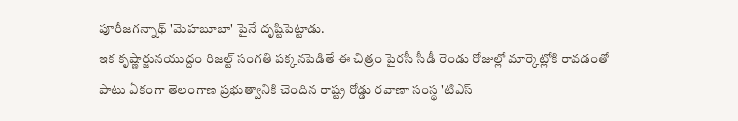పూరీజగన్నాథ్ 'మెహబూబా' పైనే దృష్టిపెట్టాడు.
ఇక కృష్ణార్జునయుద్దం రిజల్ట్ సంగతి పక్కనపెడితే ఈ చిత్రం పైరసీ సీడీ రెండు రోజుల్లో మార్కెట్లోకి రావడంతో పాటు ఏకంగా తెలంగాణ ప్రభుత్వానికి చెందిన రాష్ట్ర రోడ్డు రవాణా సంస్థ 'టిఎస్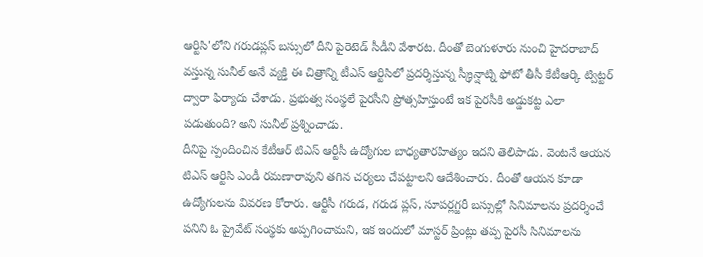ఆర్టిసి'లోని గరుడప్లస్ బస్సులో దీని పైరెటెడ్ సీడీని వేశారట. దీంతో బెంగుళూరు నుంచి హైదరాబాద్ వస్తున్న సునీల్ అనే వ్యక్తి ఈ చిత్రాన్ని టీఎస్ ఆర్టిసిలో ప్రదర్శిస్తున్న స్క్రీన్షాట్ని ఫోటో తీసీ కేటీఆర్కి ట్విట్టర్ ద్వారా ఫిర్యాదు చేశాడు. ప్రభుత్వ సంస్థలే పైరసీని ప్రోత్సహిస్తుంటే ఇక పైరసీకి అడ్డుకట్ట ఎలా పడుతుంది? అని సునీల్ ప్రశ్నించాడు.
దీనిపై స్పందించిన కేటీఆర్ టిఎస్ ఆర్టీసీ ఉద్యోగుల బాధ్యతారహిత్యం ఇదని తెలిపాడు. వెంటనే ఆయన టిఎస్ ఆర్టిసి ఎండీ రమణారావుని తగిన చర్యలు చేపట్టాలని ఆదేశించారు. దీంతో ఆయన కూడా ఉద్యోగులను వివరణ కోరారు. ఆర్టీసీ గరుడ, గరుడ ప్లస్, సూపర్లగ్జరీ బస్సుల్లో సినిమాలను ప్రదర్శించే పనిని ఓ ప్రైవేట్ సంస్థకు అప్పగించామని, ఇక ఇందులో మాస్టర్ ప్రింట్లు తప్ప పైరసీ సినిమాలను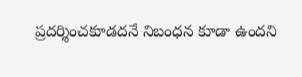ప్రదర్శించకూడదనే నిబంధన కూడా ఉందని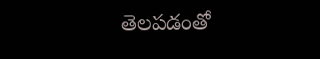తెలపడంతో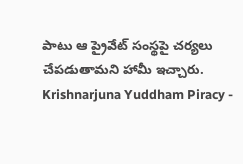పాటు ఆ ప్రైవేట్ సంస్థపై చర్యలు చేపడుతామని హామీ ఇచ్చారు.
Krishnarjuna Yuddham Piracy -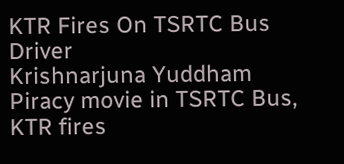KTR Fires On TSRTC Bus Driver
Krishnarjuna Yuddham Piracy movie in TSRTC Bus, KTR fires